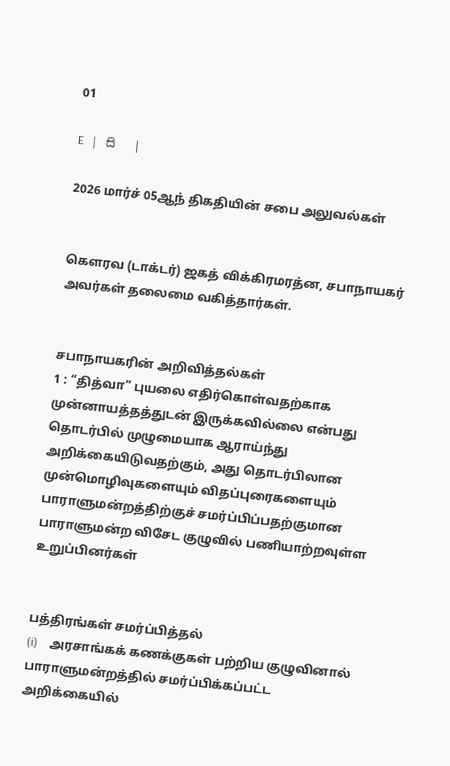01

E   |   සි   |

2026 மார்ச் 05ஆந் திகதியின் சபை அலுவல்கள்


கௌரவ (டாக்டர்) ஜகத் விக்கிரமரத்ன, சபாநாயகர் அவர்கள் தலைமை வகித்தார்கள்.


சபாநாயகரின் அறிவித்தல்கள்
1 : “தித்வா” புயலை எதிர்கொள்வதற்காக முன்னாயத்தத்துடன் இருக்கவில்லை என்பது தொடர்பில் முழுமையாக ஆராய்ந்து அறிக்கையிடுவதற்கும், அது தொடர்பிலான முன்மொழிவுகளையும் விதப்புரைகளையும் பாராளுமன்றத்திற்குச் சமர்ப்பிப்பதற்குமான பாராளுமன்ற விசேட குழுவில் பணியாற்றவுள்ள உறுப்பினர்கள்


பத்திரங்கள் சமர்ப்பித்தல்
(i)    அரசாங்கக் கணக்குகள் பற்றிய குழுவினால் பாராளுமன்றத்தில் சமர்ப்பிக்கப்பட்ட அறிக்கையில்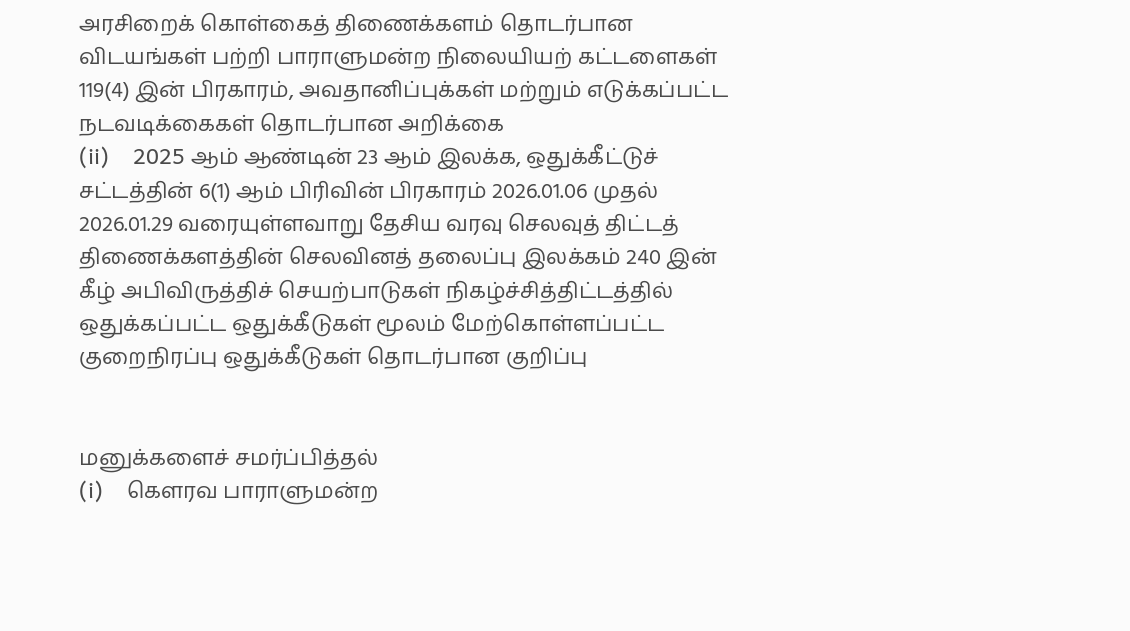அரசிறைக் கொள்கைத் திணைக்களம் தொடர்பான விடயங்கள் பற்றி பாராளுமன்ற நிலையியற் கட்டளைகள் 119(4) இன் பிரகாரம், அவதானிப்புக்கள் மற்றும் எடுக்கப்பட்ட நடவடிக்கைகள் தொடர்பான அறிக்கை
(ii)    2025 ஆம் ஆண்டின் 23 ஆம் இலக்க, ஒதுக்கீட்டுச் சட்டத்தின் 6(1) ஆம் பிரிவின் பிரகாரம் 2026.01.06 முதல் 2026.01.29 வரையுள்ளவாறு தேசிய வரவு செலவுத் திட்டத் திணைக்களத்தின் செலவினத் தலைப்பு இலக்கம் 240 இன் கீழ் அபிவிருத்திச் செயற்பாடுகள் நிகழ்ச்சித்திட்டத்தில் ஒதுக்கப்பட்ட ஒதுக்கீடுகள் மூலம் மேற்கொள்ளப்பட்ட குறைநிரப்பு ஒதுக்கீடுகள் தொடர்பான குறிப்பு


மனுக்களைச் சமர்ப்பித்தல்
(i)    கௌரவ பாராளுமன்ற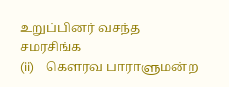உறுப்பினர் வசந்த சமரசிங்க
(ii)    கௌரவ பாராளுமன்ற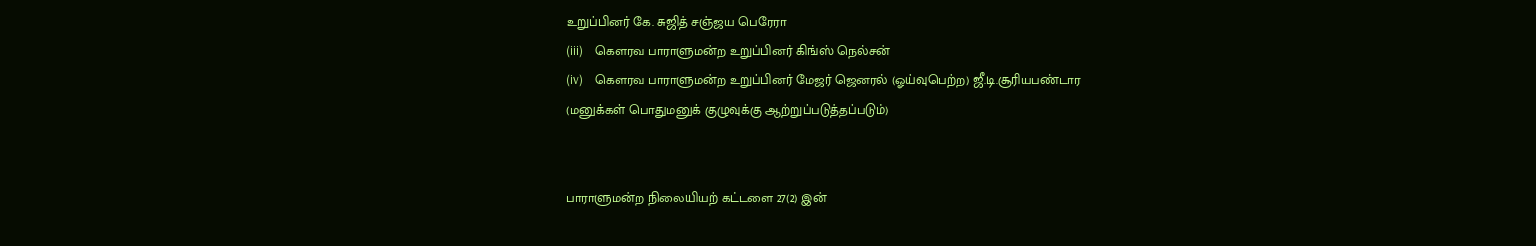உறுப்பினர் கே. சுஜித் சஞ்ஜய பெரேரா
(iii)    கௌரவ பாராளுமன்ற உறுப்பினர் கிங்ஸ் நெல்சன்
(iv)    கௌரவ பாராளுமன்ற உறுப்பினர் மேஜர் ஜெனரல் (ஓய்வுபெற்ற) ஜீ.டி.சூரியபண்டார
(மனுக்கள் பொதுமனுக் குழுவுக்கு ஆற்றுப்படுத்தப்படும்)


பாராளுமன்ற நிலையியற் கட்டளை 27(2) இன்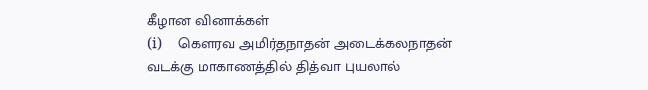கீழான வினாக்கள்
(i)    கௌரவ அமிர்தநாதன் அடைக்கலநாதன்
வடக்கு மாகாணத்தில் தித்வா புயலால்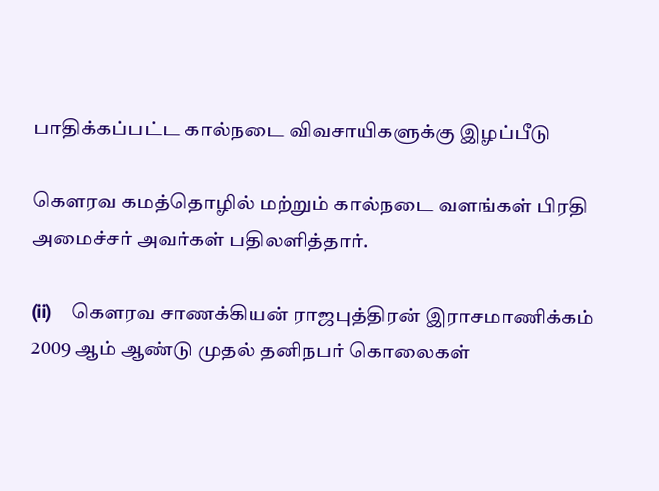பாதிக்கப்பட்ட கால்நடை விவசாயிகளுக்கு இழப்பீடு

கௌரவ கமத்தொழில் மற்றும் கால்நடை வளங்கள் பிரதி அமைச்சர் அவர்கள் பதிலளித்தார்.

(ii)    கௌரவ சாணக்கியன் ராஜபுத்திரன் இராசமாணிக்கம்
2009 ஆம் ஆண்டு முதல் தனிநபர் கொலைகள்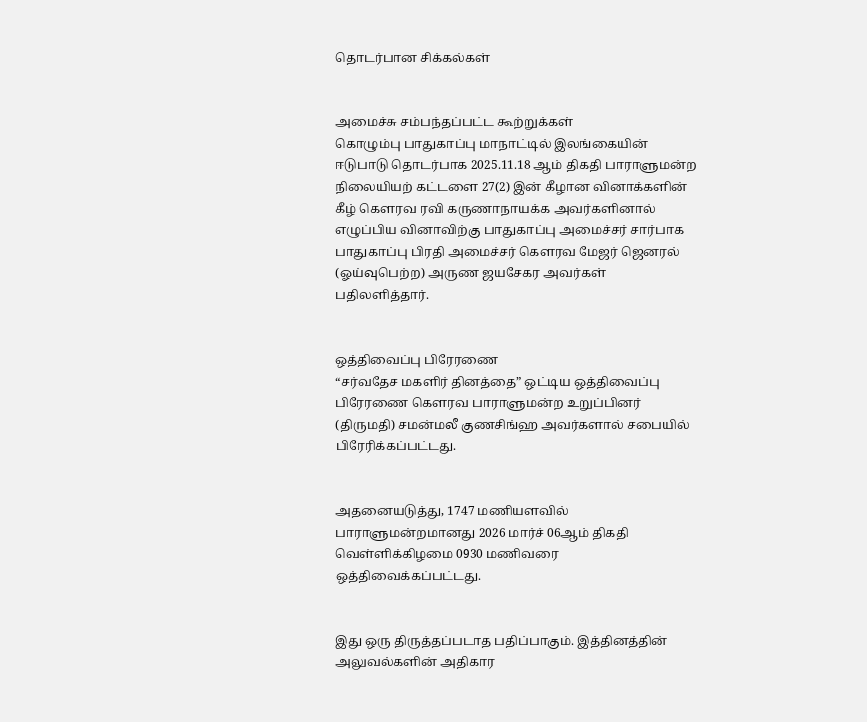தொடர்பான சிக்கல்கள்


அமைச்சு சம்பந்தப்பட்ட கூற்றுக்கள்
கொழும்பு பாதுகாப்பு மாநாட்டில் இலங்கையின் ஈடுபாடு தொடர்பாக 2025.11.18 ஆம் திகதி பாராளுமன்ற நிலையியற் கட்டளை 27(2) இன் கீழான வினாக்களின் கீழ் கௌரவ ரவி கருணாநாயக்க அவர்களினால் எழுப்பிய வினாவிற்கு பாதுகாப்பு அமைச்சர் சார்பாக பாதுகாப்பு பிரதி அமைச்சர் கௌரவ மேஜர் ஜெனரல் (ஓய்வுபெற்ற) அருண ஜயசேகர அவர்கள் பதிலளித்தார்.


ஒத்திவைப்பு பிரேரணை
“சர்வதேச மகளிர் தினத்தை” ஒட்டிய ஒத்திவைப்பு பிரேரணை கௌரவ பாராளுமன்ற உறுப்பினர் (திருமதி) சமன்மலீ குணசிங்ஹ அவர்களால் சபையில் பிரேரிக்கப்பட்டது.


அதனையடுத்து, 1747 மணியளவில் பாராளுமன்றமானது 2026 மார்ச் 06ஆம் திகதி வெள்ளிக்கிழமை 0930 மணிவரை ஒத்திவைக்கப்பட்டது.


இது ஒரு திருத்தப்படாத பதிப்பாகும். இத்தினத்தின் அலுவல்களின் அதிகார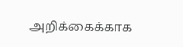அறிக்கைக்காக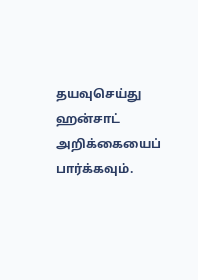தயவுசெய்து ஹன்சாட் அறிக்கையைப் பார்க்கவும்.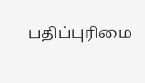பதிப்புரிமை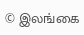© இலங்கை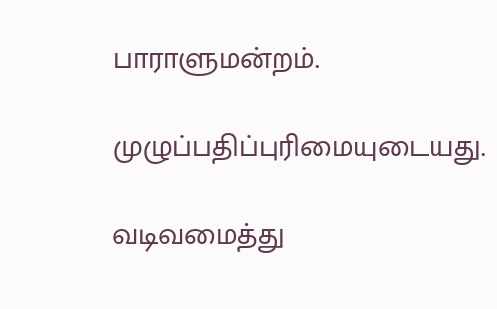பாராளுமன்றம்.

முழுப்பதிப்புரிமையுடையது.

வடிவமைத்து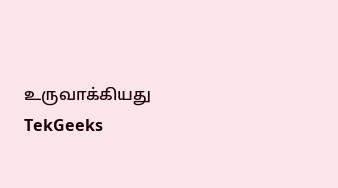உருவாக்கியது  TekGeeks